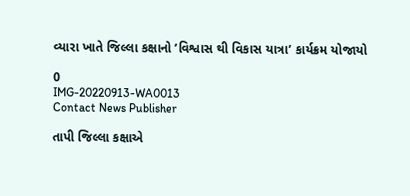વ્યારા ખાતે જિલ્લા કક્ષાનો ’વિશ્વાસ થી વિકાસ યાત્રા’ કાર્યક્રમ યોજાયો

0
IMG-20220913-WA0013
Contact News Publisher

તાપી જિલ્લા કક્ષાએ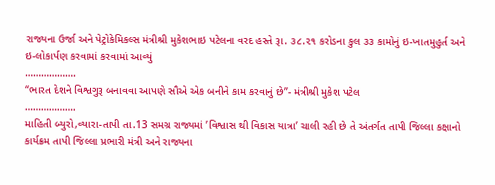રાજ્યના ઉર્જા અને પેટ્રોકેમિકલ્સ મંત્રીશ્રી મુકેશભાઇ પટેલના વરદ હસ્તે રૂા. ૩૮.૨૧ કરોડના કુલ ૩૩ કામોનું ઇ-ખાતમુહુર્ત અને ઇ-લોકાર્પણ કરવામાં કરવામાં આવ્યું
……………….
“ભારત દેશને વિશ્વગુરૂ બનાવવા આપણે સૌએ એક બનીને કામ કરવાનું છે”- મંત્રીશ્રી મુકેશ પટેલ
……………….
માહિતી બ્યુરો,વ્યારા-તાપી તા.13 સમગ્ર રાજ્યમાં ’વિશ્વાસ થી વિકાસ યાત્રા’ ચાલી રહી છે તે અંતર્ગત તાપી જિલ્લા કક્ષાનો કાર્યક્રમ તાપી જિલ્લા પ્રભારી મંત્રી અને રાજ્યના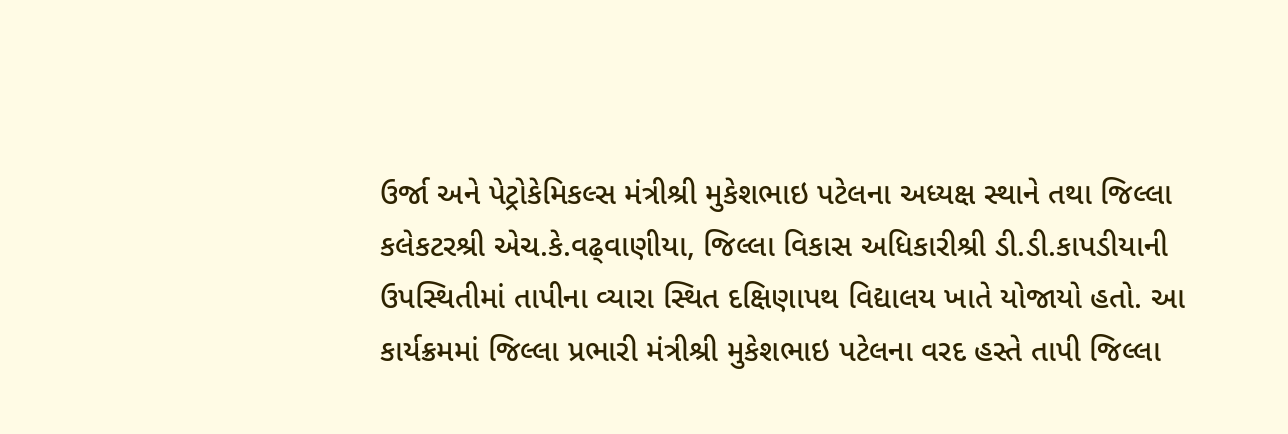ઉર્જા અને પેટ્રોકેમિકલ્સ મંત્રીશ્રી મુકેશભાઇ પટેલના અધ્યક્ષ સ્થાને તથા જિલ્લા કલેકટરશ્રી એચ.કે.વઢ્વાણીયા, જિલ્લા વિકાસ અધિકારીશ્રી ડી.ડી.કાપડીયાની ઉપસ્થિતીમાં તાપીના વ્યારા સ્થિત દક્ષિણાપથ વિદ્યાલય ખાતે યોજાયો હતો. આ કાર્યક્રમમાં જિલ્લા પ્રભારી મંત્રીશ્રી મુકેશભાઇ પટેલના વરદ હસ્તે તાપી જિલ્લા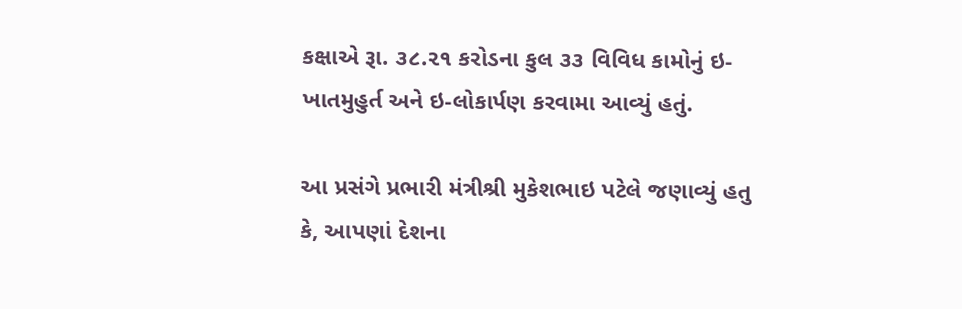કક્ષાએ રૂા. ૩૮.૨૧ કરોડના કુલ ૩૩ વિવિધ કામોનું ઇ-ખાતમુહુર્ત અને ઇ-લોકાર્પણ કરવામા આવ્યું હતું.

આ પ્રસંગે પ્રભારી મંત્રીશ્રી મુકેશભાઇ પટેલે જણાવ્યું હતુ કે, આપણાં દેશના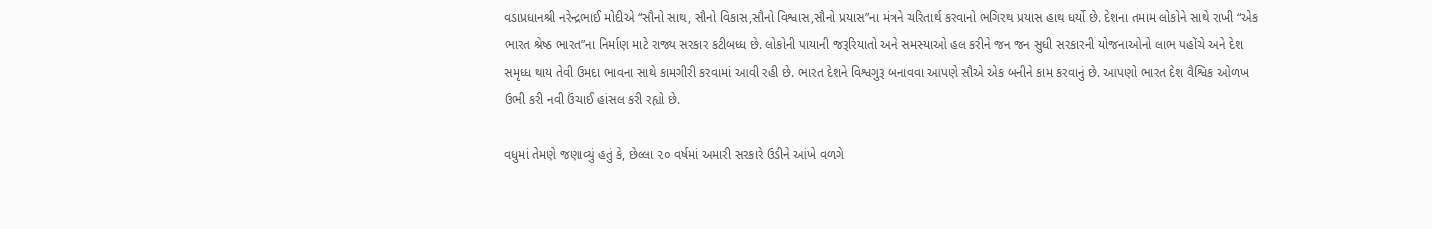વડાપ્રધાનશ્રી નરેન્દ્રભાઈ મોદીએ “સૌનો સાથ, સૌનો વિકાસ,સૌનો વિશ્વાસ,સૌનો પ્રયાસ”ના મંત્રને ચરિતાર્થ કરવાનો ભગિરથ પ્રયાસ હાથ ધર્યો છે. દેશના તમામ લોકોને સાથે રાખી “એક ભારત શ્રેષ્ઠ ભારત”ના નિર્માણ માટે રાજ્ય સરકાર કટીબધ્ધ છે. લોકોની પાયાની જરૂરિયાતો અને સમસ્યાઓ હલ કરીને જન જન સુધી સરકારની યોજનાઓનો લાભ પહોંચે અને દેશ સમૃધ્ધ થાય તેવી ઉમદા ભાવના સાથે કામગીરી કરવામાં આવી રહી છે. ભારત દેશને વિશ્વગુરૂ બનાવવા આપણે સૌએ એક બનીને કામ કરવાનું છે. આપણો ભારત દેશ વૈશ્વિક ઓળખ ઉભી કરી નવી ઉંચાઈ હાંસલ કરી રહ્યો છે.

વધુમાં તેમણે જણાવ્યું હતું કે, છેલ્લા ૨૦ વર્ષમાં અમારી સરકારે ઉડીને આંખે વળગે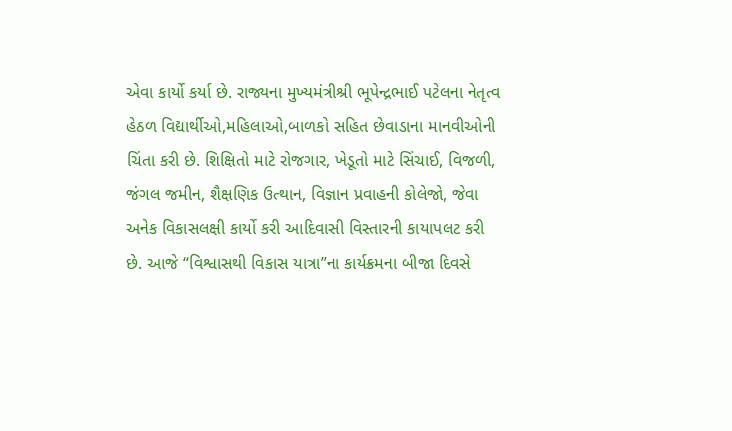એવા કાર્યો કર્યા છે. રાજ્યના મુખ્યમંત્રીશ્રી ભૂપેન્દ્રભાઈ પટેલના નેતૃત્વ હેઠળ વિદ્યાર્થીઓ,મહિલાઓ,બાળકો સહિત છેવાડાના માનવીઓની ચિંતા કરી છે. શિક્ષિતો માટે રોજગાર, ખેડૂતો માટે સિંચાઈ, વિજળી, જંગલ જમીન, શૈક્ષણિક ઉત્થાન, વિજ્ઞાન પ્રવાહની કોલેજો, જેવા અનેક વિકાસલક્ષી કાર્યો કરી આદિવાસી વિસ્તારની કાયાપલટ કરી છે. આજે “વિશ્વાસથી વિકાસ યાત્રા”ના કાર્યક્રમના બીજા દિવસે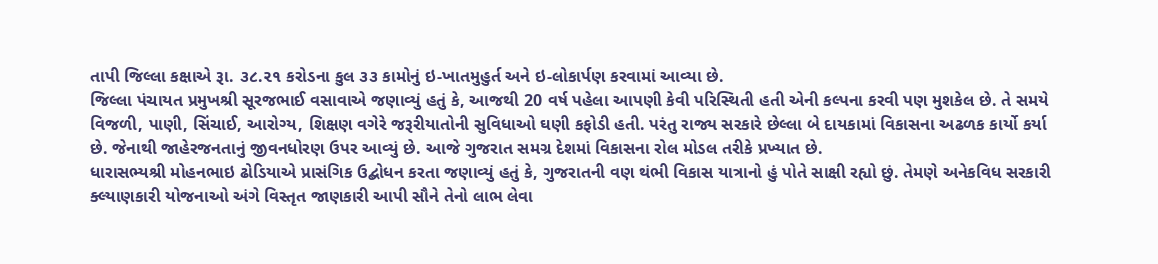તાપી જિલ્લા કક્ષાએ રૂા. ૩૮.૨૧ કરોડના કુલ ૩૩ કામોનું ઇ-ખાતમુહુર્ત અને ઇ-લોકાર્પણ કરવામાં આવ્યા છે.
જિલ્લા પંચાયત પ્રમુખશ્રી સૂરજભાઈ વસાવાએ જણાવ્યું હતું કે, આજથી 20 વર્ષ પહેલા આપણી કેવી પરિસ્થિતી હતી એની કલ્પના કરવી પણ મુશકેલ છે. તે સમયે વિજળી, પાણી, સિંચાઈ, આરોગ્ય, શિક્ષણ વગેરે જરૂરીયાતોની સુવિધાઓ ઘણી કફોડી હતી. પરંતુ રાજ્ય સરકારે છેલ્લા બે દાયકામાં વિકાસના અઢળક કાર્યો કર્યા છે. જેનાથી જાહેરજનતાનું જીવનધોરણ ઉપર આવ્યું છે. આજે ગુજરાત સમગ્ર દેશમાં વિકાસના રોલ મોડલ તરીકે પ્રખ્યાત છે.
ધારાસભ્યશ્રી મોહનભાઇ ઢોડિયાએ પ્રાસંગિક ઉદ્બોધન કરતા જણાવ્યું હતું કે, ગુજરાતની વણ થંભી વિકાસ યાત્રાનો હું પોતે સાક્ષી રહ્યો છું. તેમણે અનેકવિધ સરકારી ક્લ્યાણકારી યોજનાઓ અંગે વિસ્તૃત જાણકારી આપી સૌને તેનો લાભ લેવા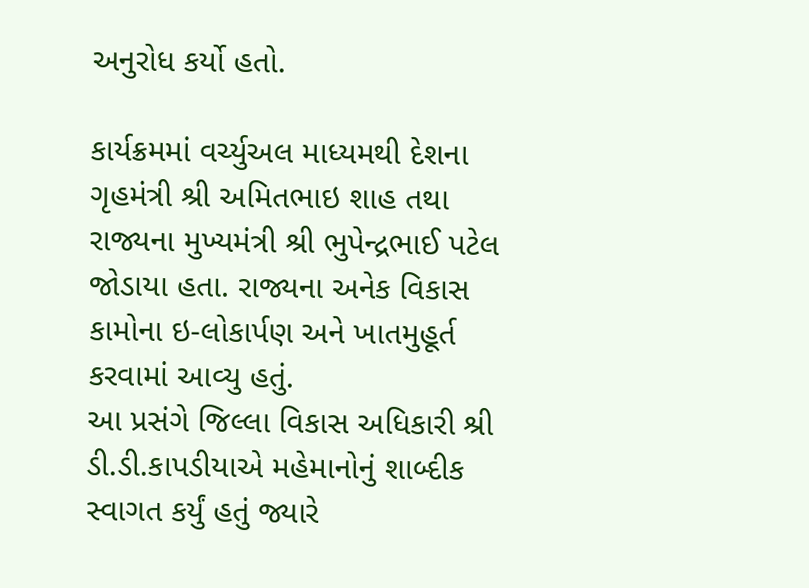અનુરોધ કર્યો હતો.

કાર્યક્રમમાં વર્ચ્યુઅલ માધ્યમથી દેશના ગૃહમંત્રી શ્રી અમિતભાઇ શાહ તથા રાજ્યના મુખ્યમંત્રી શ્રી ભુપેન્દ્રભાઈ પટેલ જોડાયા હતા. રાજ્યના અનેક વિકાસ કામોના ઇ-લોકાર્પણ અને ખાતમુહૂર્ત કરવામાં આવ્યુ હતું.
આ પ્રસંગે જિલ્લા વિકાસ અધિકારી શ્રી ડી.ડી.કાપડીયાએ મહેમાનોનું શાબ્દીક સ્વાગત કર્યું હતું જ્યારે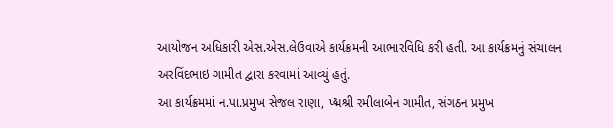આયોજન અધિકારી એસ.એસ.લેઉવાએ કાર્યક્રમની આભારવિધિ કરી હતી. આ કાર્યક્રમનું સંચાલન અરવિંદભાઇ ગામીત દ્વારા કરવામાં આવ્યું હતું.
આ કાર્યક્રમમાં ન.પા.પ્રમુખ સેજલ રાણા, પ્દ્મશ્રી રમીલાબેન ગામીત, સંગઠન પ્રમુખ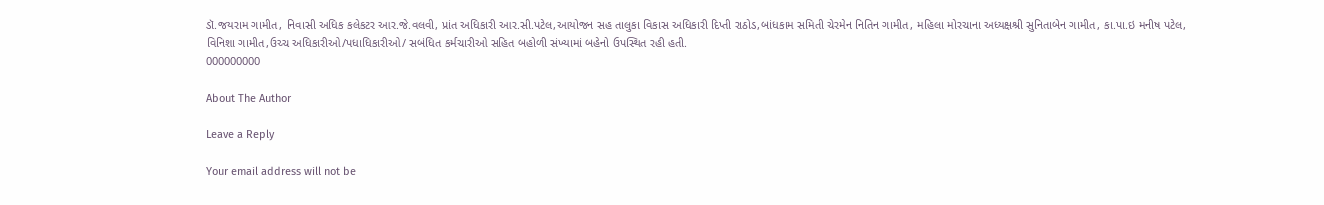ડૉ.જયરામ ગામીત, નિવાસી અધિક કલેકટર આર.જે.વલવી, પ્રાંત અધિકારી આર.સી.પટેલ,આયોજન સહ તાલુકા વિકાસ અધિકારી દિપ્તી રાઠોડ,બાંધકામ સમિતી ચેરમેન નિતિન ગામીત, મહિલા મોરચાના અધ્યક્ષશ્રી સુનિતાબેન ગામીત, કા.પા.ઇ મનીષ પટેલ, વિનિશા ગામીત,ઉચ્ચ અધિકારીઓ/પધાધિકારીઓ/ સબંધિત કર્મચારીઓ સહિત બહોળી સંખ્યામાં બહેનો ઉપસ્થિત રહી હતી.
000000000

About The Author

Leave a Reply

Your email address will not be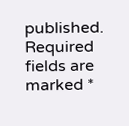published. Required fields are marked *